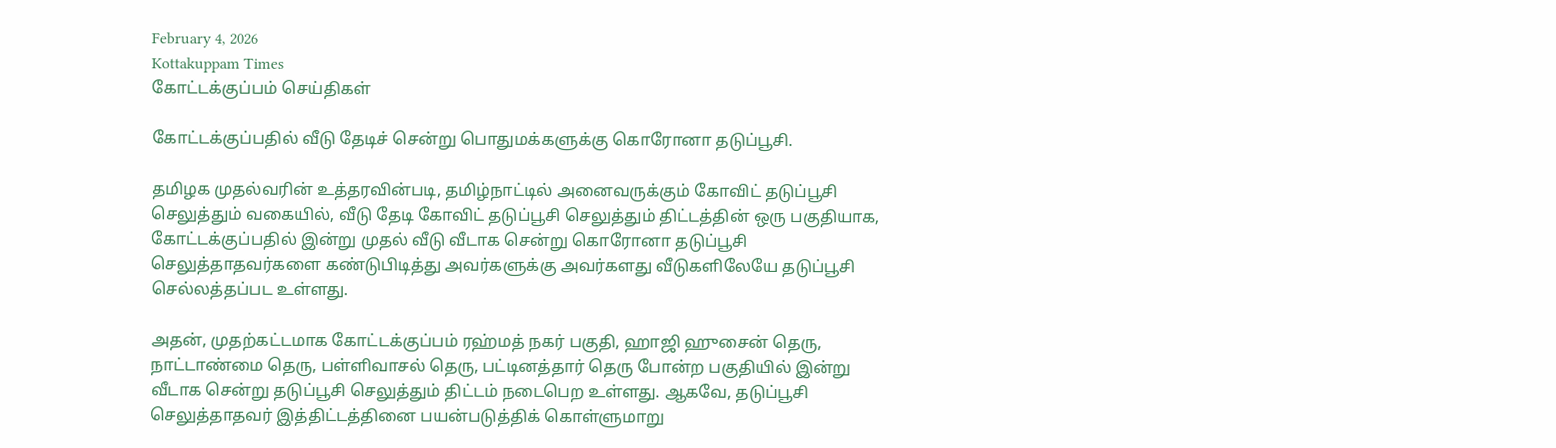February 4, 2026
Kottakuppam Times
கோட்டக்குப்பம் செய்திகள்

கோட்டக்குப்பதில் வீடு தேடிச் சென்று பொதுமக்களுக்கு கொரோனா தடுப்பூசி.

தமிழக முதல்வரின் உத்தரவின்படி, தமிழ்நாட்டில் அனைவருக்கும் கோவிட் தடுப்பூசி செலுத்தும் வகையில், வீடு தேடி கோவிட் தடுப்பூசி செலுத்தும் திட்டத்தின் ஒரு பகுதியாக, கோட்டக்குப்பதில் இன்று முதல் வீடு வீடாக சென்று கொரோனா தடுப்பூசி செலுத்தாதவர்களை கண்டுபிடித்து அவர்களுக்கு அவர்களது வீடுகளிலேயே தடுப்பூசி செல்லத்தப்பட உள்ளது.

அதன், முதற்கட்டமாக கோட்டக்குப்பம் ரஹ்மத் நகர் பகுதி, ஹாஜி ஹுசைன் தெரு, நாட்டாண்மை தெரு, பள்ளிவாசல் தெரு, பட்டினத்தார் தெரு போன்ற பகுதியில் இன்று வீடாக சென்று தடுப்பூசி செலுத்தும் திட்டம் நடைபெற உள்ளது. ஆகவே, தடுப்பூசி செலுத்தாதவர் இத்திட்டத்தினை பயன்படுத்திக் கொள்ளுமாறு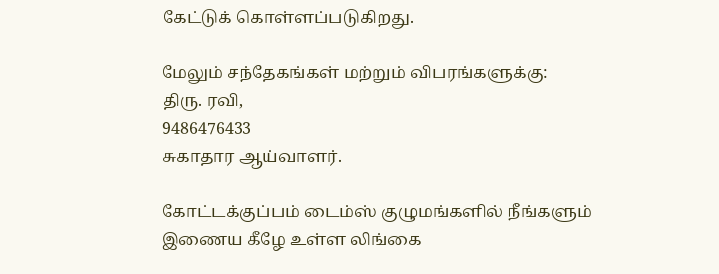கேட்டுக் கொள்ளப்படுகிறது.

மேலும் சந்தேகங்கள் மற்றும் விபரங்களுக்கு:
திரு. ரவி,
9486476433
சுகாதார ஆய்வாளர்.

கோட்டக்குப்பம் டைம்ஸ் குழுமங்களில் நீங்களும் இணைய கீழே உள்ள லிங்கை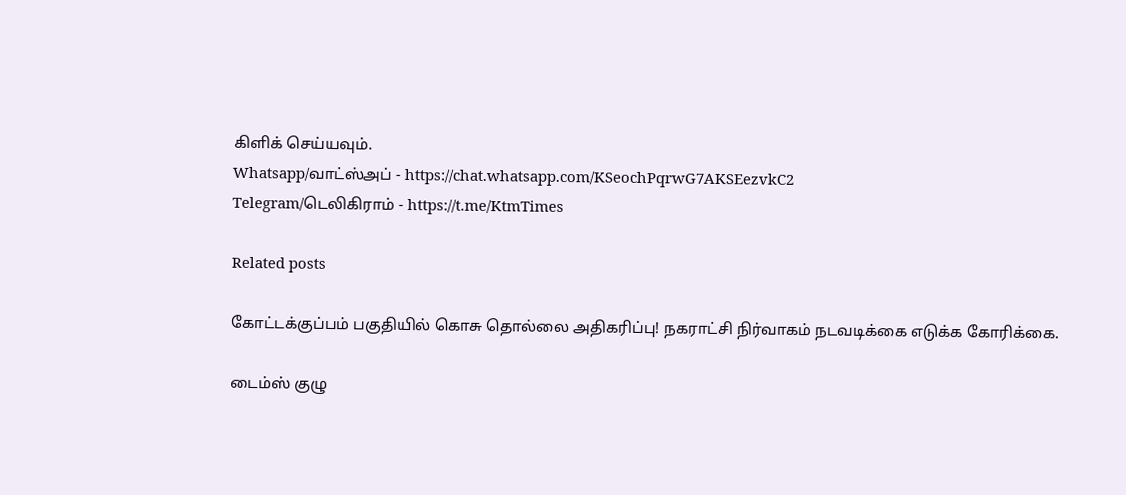கிளிக் செய்யவும்.
Whatsapp/வாட்ஸ்அப் - https://chat.whatsapp.com/KSeochPqrwG7AKSEezvkC2
Telegram/டெலிகிராம் - https://t.me/KtmTimes

Related posts

கோட்டக்குப்பம் பகுதியில் கொசு தொல்லை அதிகரிப்பு! நகராட்சி நிர்வாகம் நடவடிக்கை எடுக்க கோரிக்கை.

டைம்ஸ் குழு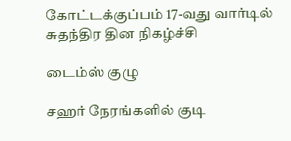கோட்டக்குப்பம் 17-வது வார்டில் சுதந்திர தின நிகழ்ச்சி

டைம்ஸ் குழு

சஹர் நேரங்களில் குடி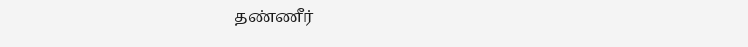தண்ணீர்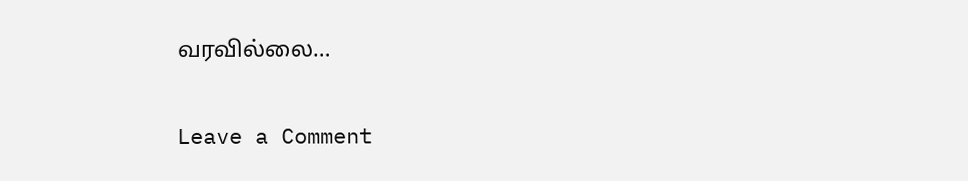வரவில்லை…

Leave a Comment